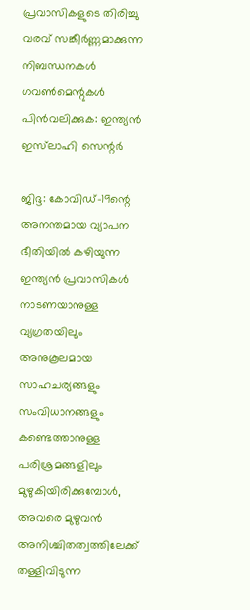പ്രവാസികളുടെ തിരിച്ചു വരവ് സങ്കീര്‍ണ്ണമാക്കുന്ന നിബന്ധനകള്‍ ഗവണ്‍മെന്റുകള്‍ പിന്‍വലിക്കുക: ഇന്ത്യന്‍ ഇസ്‌ലാഹി സെന്റര്‍

ജിദ്ദ: കോവിഡ്-19ന്റെ അനന്തമായ വ്യാപന ഭീതിയില്‍ കഴിയുന്ന ഇന്ത്യന്‍ പ്രവാസികള്‍ നാടണയാനുള്ള വ്യഗ്രതയിലും അനുകൂലമായ സാഹചര്യങ്ങളും സംവിധാനങ്ങളും കണ്ടെത്താനുള്ള പരിശ്രമങ്ങളിലും മുഴുകിയിരിക്കുമ്പോള്‍, അവരെ മുഴുവന്‍ അനിശ്ചിതത്വത്തിലേക്ക് തള്ളിവിടുന്ന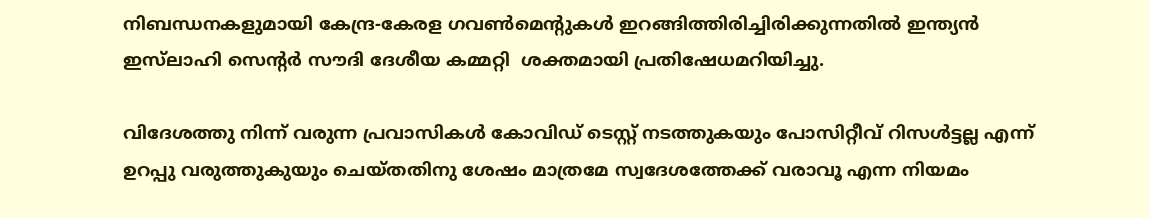നിബന്ധനകളുമായി കേന്ദ്ര-കേരള ഗവണ്‍മെന്റുകള്‍ ഇറങ്ങിത്തിരിച്ചിരിക്കുന്നതില്‍ ഇന്ത്യന്‍ ഇസ്‌ലാഹി സെന്റര്‍ സൗദി ദേശീയ കമ്മറ്റി  ശക്തമായി പ്രതിഷേധമറിയിച്ചു.

വിദേശത്തു നിന്ന് വരുന്ന പ്രവാസികള്‍ കോവിഡ് ടെസ്റ്റ് നടത്തുകയും പോസിറ്റീവ് റിസള്‍ട്ടല്ല എന്ന് ഉറപ്പു വരുത്തുകുയും ചെയ്തതിനു ശേഷം മാത്രമേ സ്വദേശത്തേക്ക് വരാവൂ എന്ന നിയമം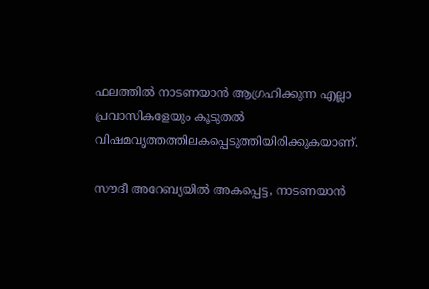ഫലത്തില്‍ നാടണയാന്‍ ആഗ്രഹിക്കുന്ന എല്ലാ പ്രവാസികളേയും കൂടുതല്‍ വിഷമവൃത്തത്തിലകപ്പെടുത്തിയിരിക്കുകയാണ്.

സൗദീ അറേബ്യയില്‍ അകപ്പെട്ട, നാടണയാന്‍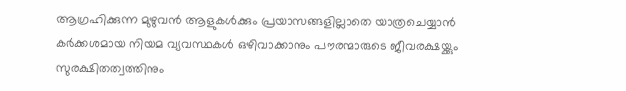ആഗ്രഹിക്കുന്ന മുഴുവന്‍ ആളുകള്‍ക്കും പ്രയാസങ്ങളില്ലാതെ യാത്രചെയ്യാന്‍ കര്‍ക്കശമായ നിയമ വ്യവസ്ഥകള്‍ ഒഴിവാക്കാനും പൗരന്മാരുടെ ജീവരക്ഷയ്ക്കും സുരക്ഷിതത്വത്തിനും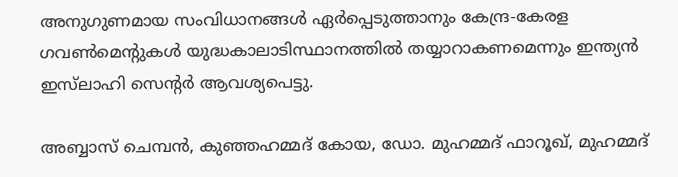അനുഗുണമായ സംവിധാനങ്ങള്‍ ഏര്‍പ്പെടുത്താനും കേന്ദ്ര-കേരള ഗവണ്‍മെന്റുകള്‍ യുദ്ധകാലാടിസ്ഥാനത്തില്‍ തയ്യാറാകണമെന്നും ഇന്ത്യന്‍ ഇസ്‌ലാഹി സെന്റര്‍ ആവശ്യപെട്ടു.

അബ്ബാസ് ചെമ്പന്‍, കുഞ്ഞഹമ്മദ് കോയ, ഡോ. മുഹമ്മദ് ഫാറൂഖ്, മുഹമ്മദ്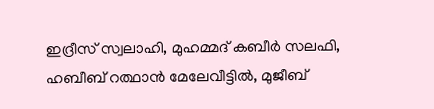ഇദ്രീസ് സ്വലാഹി, മുഹമ്മദ് കബീര്‍ സലഫി, ഹബീബ് റത്ഥാന്‍ മേലേവീട്ടില്‍, മുജീബ്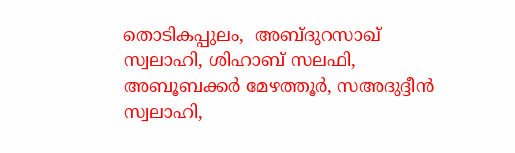തൊടികപ്പുലം,  അബ്ദുറസാഖ് സ്വലാഹി, ശിഹാബ് സലഫി, അബൂബക്കര്‍ മേഴത്തൂര്‍, സഅദുദ്ദീന്‍ സ്വലാഹി,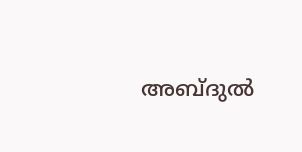അബ്ദുല്‍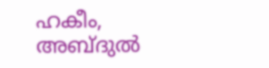ഹകീം, അബ്ദുല്‍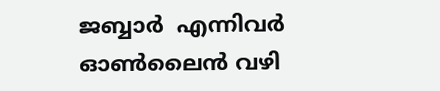ജബ്ബാര്‍  എന്നിവര്‍ ഓണ്‍ലൈന്‍ വഴി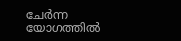ചേര്‍ന്ന യോഗത്തില്‍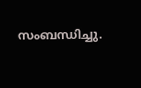സംബന്ധിച്ചു.